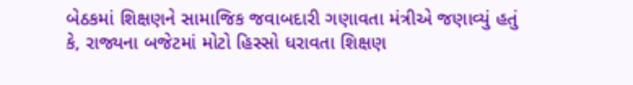બેઠકમાં શિક્ષણને સામાજિક જવાબદારી ગણાવતા મંત્રીએ જણાવ્યું હતું કે, રાજ્યના બજેટમાં મોટો હિસ્સો ધરાવતા શિક્ષણ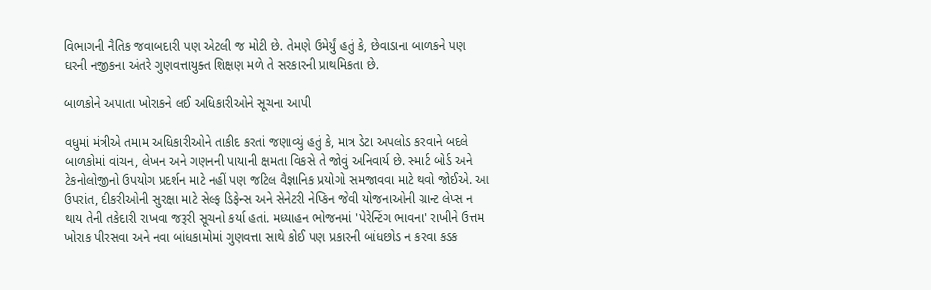વિભાગની નૈતિક જવાબદારી પણ એટલી જ મોટી છે. તેમણે ઉમેર્યું હતું કે, છેવાડાના બાળકને પણ ઘરની નજીકના અંતરે ગુણવત્તાયુક્ત શિક્ષણ મળે તે સરકારની પ્રાથમિકતા છે.

બાળકોને અપાતા ખોરાકને લઈ અધિકારીઓને સૂચના આપી

વધુમાં મંત્રીએ તમામ અધિકારીઓને તાકીદ કરતાં જણાવ્યું હતું કે, માત્ર ડેટા અપલોડ કરવાને બદલે બાળકોમાં વાંચન, લેખન અને ગણનની પાયાની ક્ષમતા વિકસે તે જોવું અનિવાર્ય છે. સ્માર્ટ બોર્ડ અને ટેકનોલોજીનો ઉપયોગ પ્રદર્શન માટે નહીં પણ જટિલ વૈજ્ઞાનિક પ્રયોગો સમજાવવા માટે થવો જોઈએ. આ ઉપરાંત, દીકરીઓની સુરક્ષા માટે સેલ્ફ ડિફેન્સ અને સેનેટરી નેપ્કિન જેવી યોજનાઓની ગ્રાન્ટ લેપ્સ ન થાય તેની તકેદારી રાખવા જરૂરી સૂચનો કર્યા હતાં. મધ્યાહન ભોજનમાં 'પેરેન્ટિંગ ભાવના' રાખીને ઉત્તમ ખોરાક પીરસવા અને નવા બાંધકામોમાં ગુણવત્તા સાથે કોઈ પણ પ્રકારની બાંધછોડ ન કરવા કડક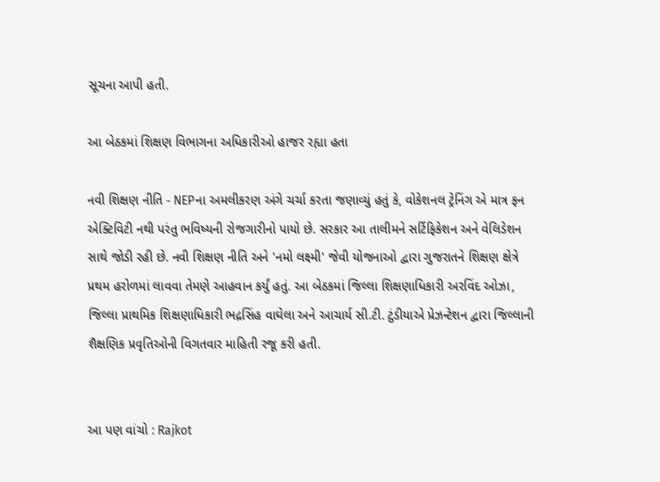સૂચના આપી હતી.

આ બેઠકમાં શિક્ષણ વિભાગના અધિકારીઓ હાજર રહ્યા હતા

નવી શિક્ષણ નીતિ - NEPના અમલીકરણ અંગે ચર્ચા કરતા જણાવ્યું હતું કે, વોકેશનલ ટ્રેનિંગ એ માત્ર ફન એક્ટિવિટી નથી પરંતુ ભવિષ્યની રોજગારીનો પાયો છે. સરકાર આ તાલીમને સર્ટિફિકેશન અને વેલિડેશન સાથે જોડી રહી છે. નવી શિક્ષણ નીતિ અને 'નમો લક્ષ્મી' જેવી યોજનાઓ દ્વારા ગુજરાતને શિક્ષણ ક્ષેત્રે પ્રથમ હરોળમાં લાવવા તેમણે આહવાન કર્યું હતું. આ બેઠકમાં જિલ્લા શિક્ષણાધિકારી અરવિંદ ઓઝા, જિલ્લા પ્રાથમિક શિક્ષણાધિકારી ભદ્રસિંહ વાઘેલા અને આચાર્ય સી.ટી. ટુંડીયાએ પ્રેઝન્ટેશન દ્વારા જિલ્લાની શૈક્ષણિક પ્રવૃતિઓની વિગતવાર માહિતી રજૂ કરી હતી.


આ પણ વાંચો : Rajkot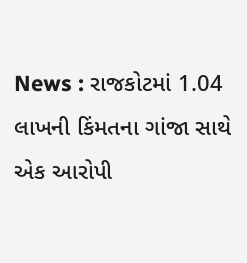News : રાજકોટમાં 1.04 લાખની કિંમતના ગાંજા સાથે એક આરોપી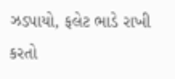ઝડપાયો, ફલેટ ભાડે રાખી કરતો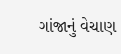ગાંજાનું વેચાણ